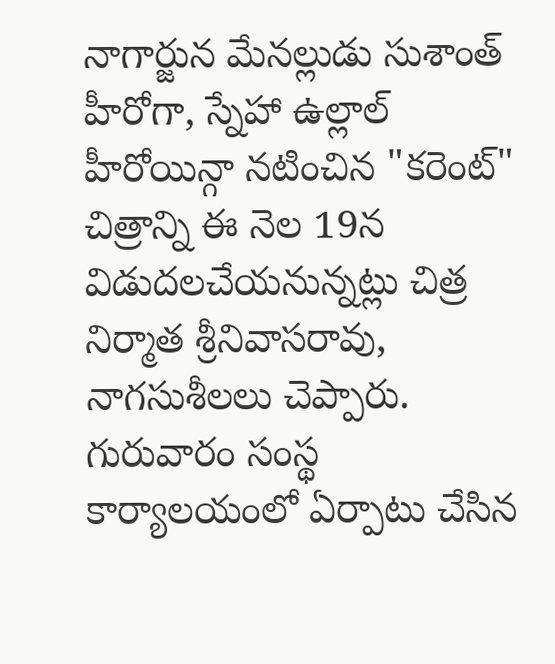నాగార్జున మేనల్లుడు సుశాంత్ హీరోగా, స్నేహా ఉల్లాల్ హీరోయిన్గా నటించిన "కరెంట్" చిత్రాన్ని ఈ నెల 19న విడుదలచేయనున్నట్లు చిత్ర నిర్మాత శ్రీనివాసరావు, నాగసుశీలలు చెప్పారు.
గురువారం సంస్థ కార్యాలయంలో ఏర్పాటు చేసిన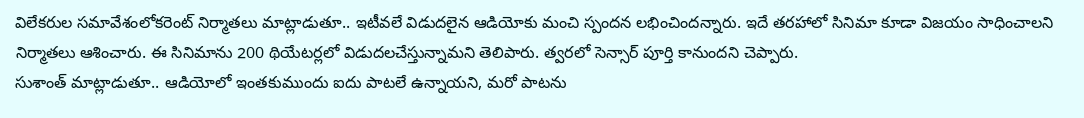విలేకరుల సమావేశంలోకరెంట్ నిర్మాతలు మాట్లాడుతూ.. ఇటీవలే విడుదలైన ఆడియోకు మంచి స్పందన లభించిందన్నారు. ఇదే తరహాలో సినిమా కూడా విజయం సాధించాలని నిర్మాతలు ఆశించారు. ఈ సినిమాను 200 థియేటర్లలో విడుదలచేస్తున్నామని తెలిపారు. త్వరలో సెన్సార్ పూర్తి కానుందని చెప్పారు.
సుశాంత్ మాట్లాడుతూ.. ఆడియోలో ఇంతకుముందు ఐదు పాటలే ఉన్నాయని, మరో పాటను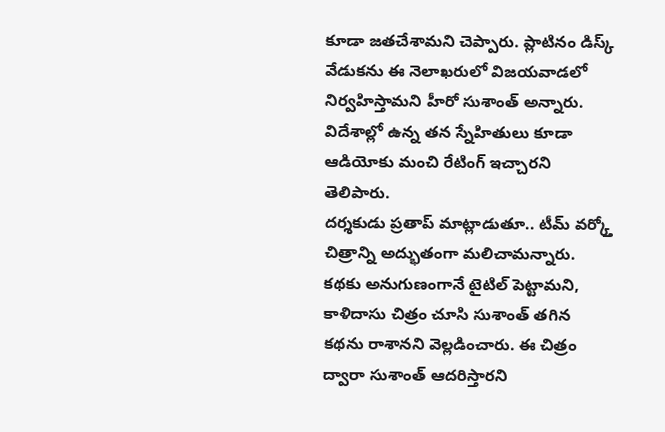కూడా జతచేశామని చెప్పారు. ప్లాటినం డిస్క్ వేడుకను ఈ నెలాఖరులో విజయవాడలో నిర్వహిస్తామని హీరో సుశాంత్ అన్నారు. విదేశాల్లో ఉన్న తన స్నేహితులు కూడా ఆడియోకు మంచి రేటింగ్ ఇచ్చారని తెలిపారు.
దర్శకుడు ప్రతాప్ మాట్లాడుతూ.. టీమ్ వర్క్తో చిత్రాన్ని అద్భుతంగా మలిచామన్నారు. కథకు అనుగుణంగానే టైటిల్ పెట్టామని, కాళిదాసు చిత్రం చూసి సుశాంత్ తగిన కథను రాశానని వెల్లడించారు. ఈ చిత్రం ద్వారా సుశాంత్ ఆదరిస్తారని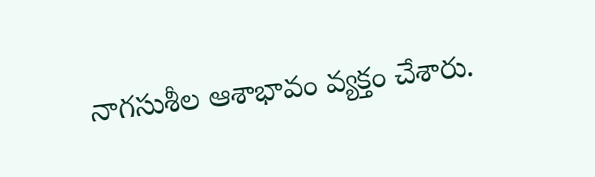నాగసుశీల ఆశాభావం వ్యక్తం చేశారు.